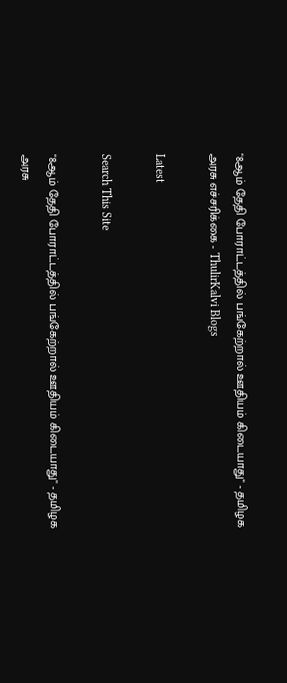"8ஆம் தேதி போராட்டத்தில் பங்கேற்றால் ஊதியம் கிடையாது" - தமிழக அரசு எச்சரிக்கை - ThulirKalvi Blogs

Latest

Search This Site

"8ஆம் தேதி போராட்டத்தில் பங்கேற்றால் ஊதியம் கிடையாது" - தமிழக அரசு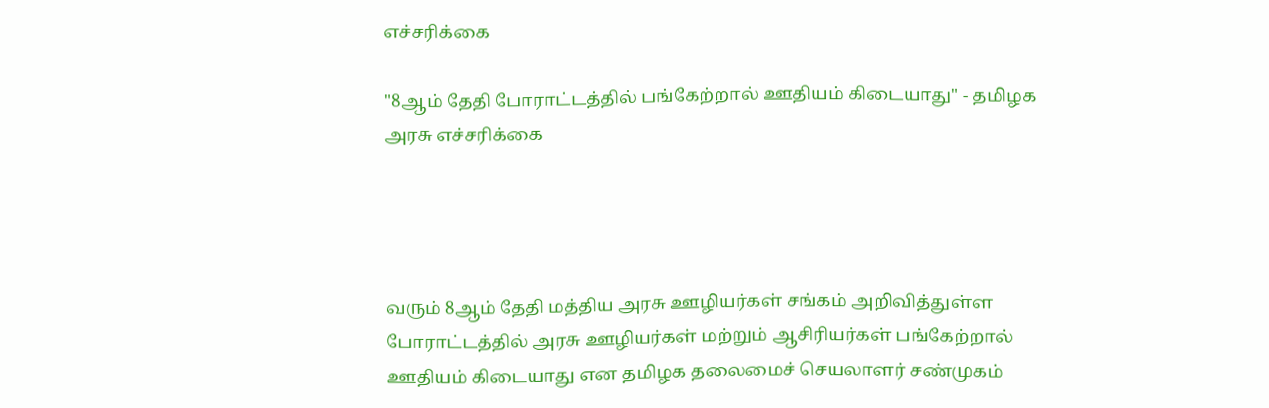எச்சரிக்கை

"8ஆம் தேதி போராட்டத்தில் பங்கேற்றால் ஊதியம் கிடையாது" - தமிழக அரசு எச்சரிக்கை




வரும் 8ஆம் தேதி மத்திய அரசு ஊழியர்கள் சங்கம் அறிவித்துள்ள போராட்டத்தில் அரசு ஊழியர்கள் மற்றும் ஆசிரியர்கள் பங்கேற்றால் ஊதியம் கிடையாது என தமிழக தலைமைச் செயலாளர் சண்முகம்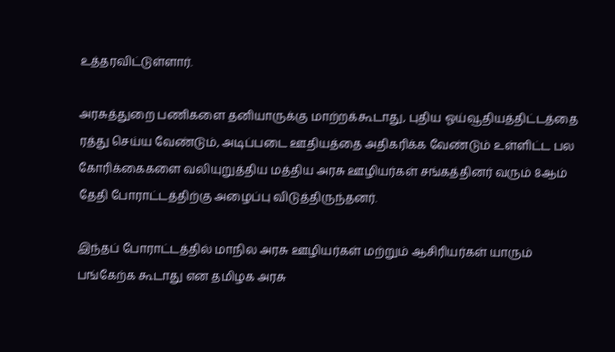உத்தரவிட்டுள்ளார்.

அரசுத்துறை பணிகளை தனியாருக்கு மாற்றக்கூடாது, புதிய ஓய்வூதியத்திட்டத்தை ரத்து செய்ய வேண்டும், அடிப்படை ஊதியத்தை அதிகரிக்க வேண்டும் உள்ளிட்ட பல கோரிக்கைகளை வலியுறுத்திய மத்திய அரசு ஊழியர்கள் சங்கத்தினர் வரும் 8ஆம் தேதி போராட்டத்திற்கு அழைப்பு விடுத்திருந்தனர்.

இந்தப் போராட்டத்தில் மாநில அரசு ஊழியர்கள் மற்றும் ஆசிரியர்கள் யாரும் பங்கேற்க கூடாது என தமிழக அரசு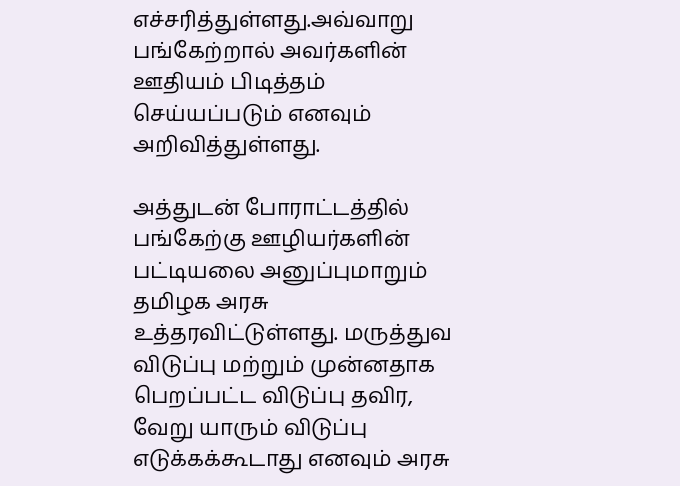எச்சரித்துள்ளது.அவ்வாறு பங்கேற்றால் அவர்களின் ஊதியம் பிடித்தம் செய்யப்படும் எனவும் அறிவித்துள்ளது.

அத்துடன் போராட்டத்தில் பங்கேற்கு ஊழியர்களின் பட்டியலை அனுப்புமாறும் தமிழக அரசு உத்தரவிட்டுள்ளது. மருத்துவ விடுப்பு மற்றும் முன்னதாக பெறப்பட்ட விடுப்பு தவிர, வேறு யாரும் விடுப்பு எடுக்கக்கூடாது எனவும் அரசு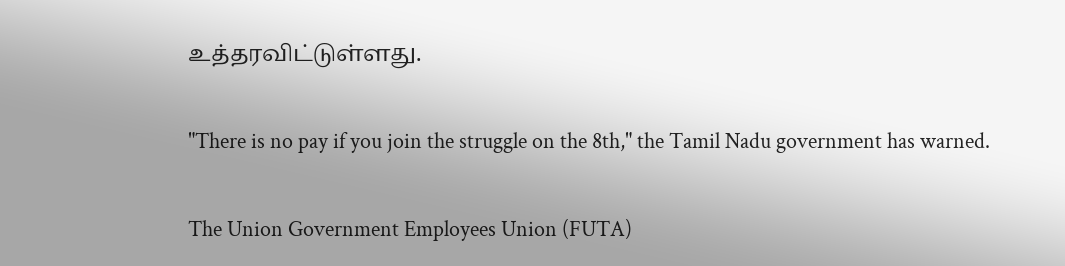உத்தரவிட்டுள்ளது.


"There is no pay if you join the struggle on the 8th," the Tamil Nadu government has warned.


The Union Government Employees Union (FUTA)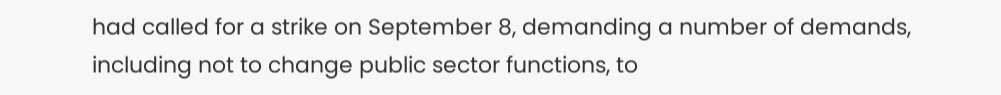had called for a strike on September 8, demanding a number of demands, including not to change public sector functions, to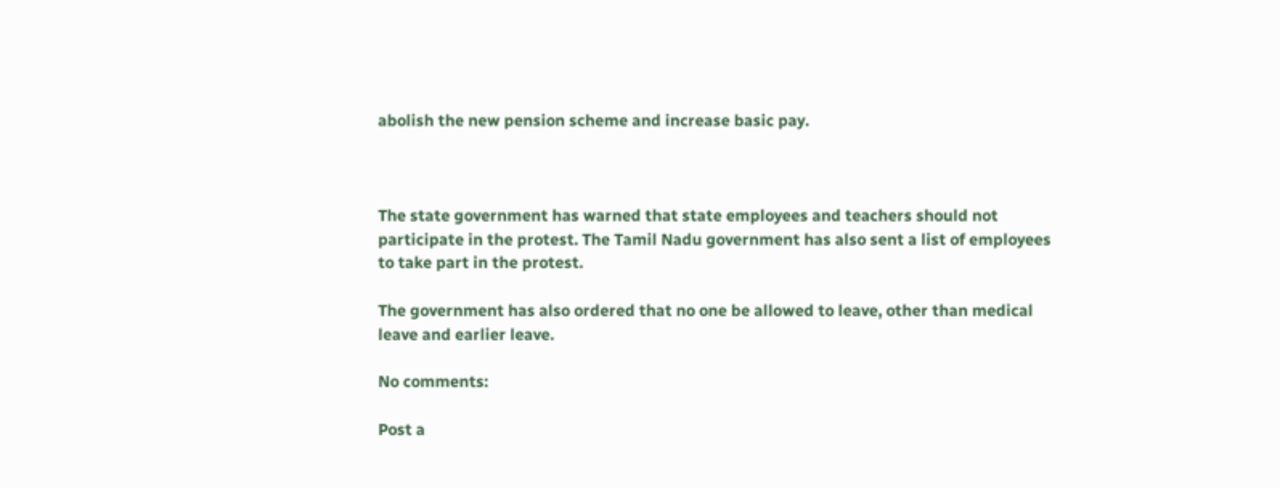abolish the new pension scheme and increase basic pay.



The state government has warned that state employees and teachers should not participate in the protest. The Tamil Nadu government has also sent a list of employees to take part in the protest.

The government has also ordered that no one be allowed to leave, other than medical leave and earlier leave.

No comments:

Post a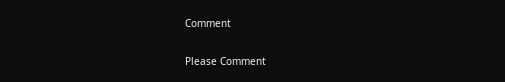Comment

Please Comment